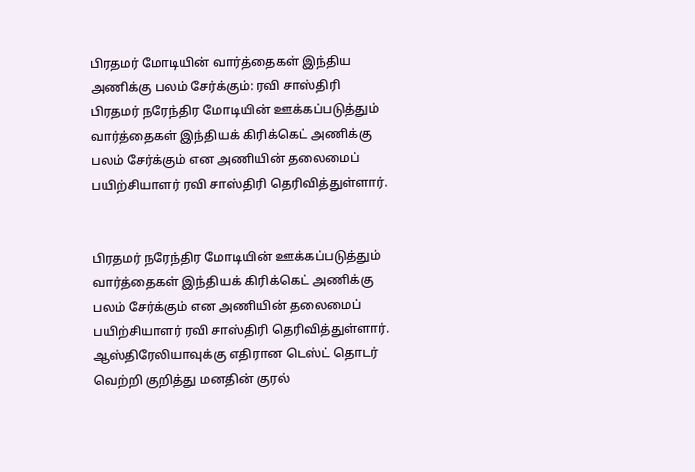பிரதமர் மோடியின் வார்த்தைகள் இந்திய அணிக்கு பலம் சேர்க்கும்: ரவி சாஸ்திரி
பிரதமர் நரேந்திர மோடியின் ஊக்கப்படுத்தும் வார்த்தைகள் இந்தியக் கிரிக்கெட் அணிக்கு பலம் சேர்க்கும் என அணியின் தலைமைப் பயிற்சியாளர் ரவி சாஸ்திரி தெரிவித்துள்ளார்.


பிரதமர் நரேந்திர மோடியின் ஊக்கப்படுத்தும் வார்த்தைகள் இந்தியக் கிரிக்கெட் அணிக்கு பலம் சேர்க்கும் என அணியின் தலைமைப் பயிற்சியாளர் ரவி சாஸ்திரி தெரிவித்துள்ளார்.
ஆஸ்திரேலியாவுக்கு எதிரான டெஸ்ட் தொடர் வெற்றி குறித்து மனதின் குரல்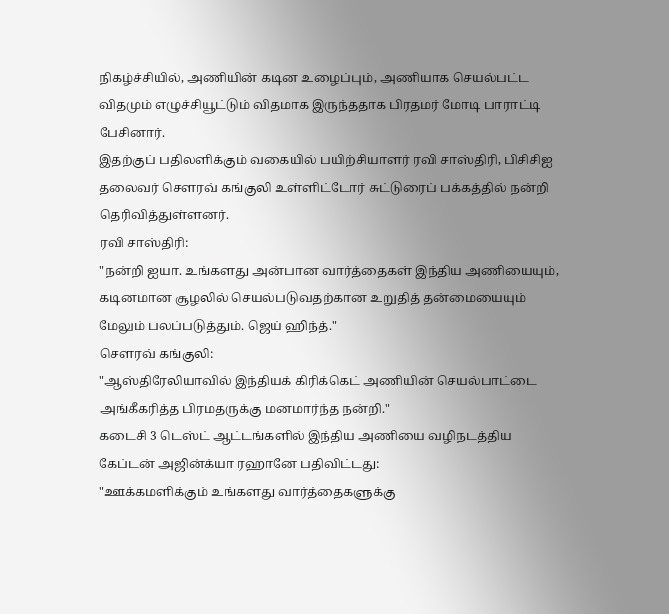நிகழ்ச்சியில், அணியின் கடின உழைப்பும், அணியாக செயல்பட்ட விதமும் எழுச்சியூட்டும் விதமாக இருந்ததாக பிரதமர் மோடி பாராட்டி பேசினார்.
இதற்குப் பதிலளிக்கும் வகையில் பயிற்சியாளர் ரவி சாஸ்திரி, பிசிசிஐ தலைவர் சௌரவ் கங்குலி உள்ளிட்டோர் சுட்டுரைப் பக்கத்தில் நன்றி தெரிவித்துள்ளனர்.
ரவி சாஸ்திரி:
"நன்றி ஐயா. உங்களது அன்பான வார்த்தைகள் இந்திய அணியையும், கடினமான சூழலில் செயல்படுவதற்கான உறுதித் தன்மையையும் மேலும் பலப்படுத்தும். ஜெய் ஹிந்த்."
சௌரவ் கங்குலி:
"ஆஸ்திரேலியாவில் இந்தியக் கிரிக்கெட் அணியின் செயல்பாட்டை அங்கீகரித்த பிரமதருக்கு மனமார்ந்த நன்றி."
கடைசி 3 டெஸ்ட் ஆட்டங்களில் இந்திய அணியை வழிநடத்திய கேப்டன் அஜின்க்யா ரஹானே பதிவிட்டது:
"ஊக்கமளிக்கும் உங்களது வார்த்தைகளுக்கு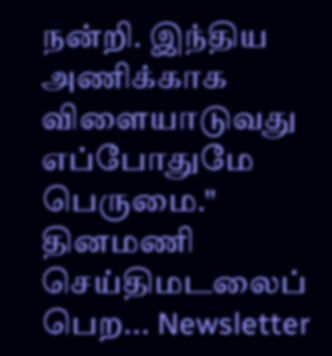நன்றி. இந்திய அணிக்காக விளையாடுவது எப்போதுமே பெருமை."
தினமணி செய்திமடலைப் பெற... Newsletter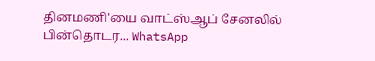தினமணி'யை வாட்ஸ்ஆப் சேனலில் பின்தொடர... WhatsApp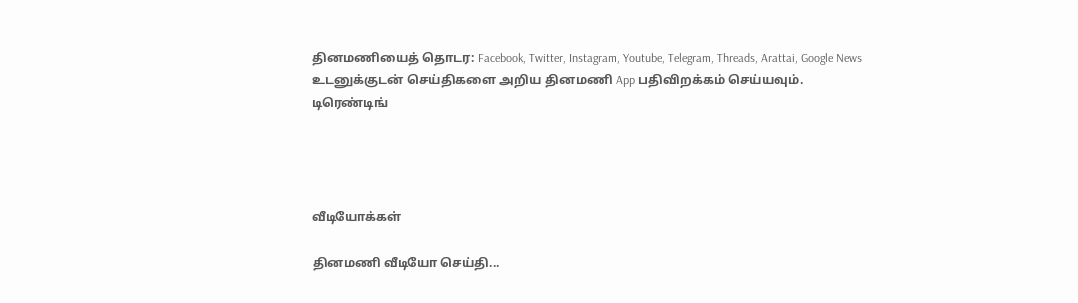தினமணியைத் தொடர: Facebook, Twitter, Instagram, Youtube, Telegram, Threads, Arattai, Google News
உடனுக்குடன் செய்திகளை அறிய தினமணி App பதிவிறக்கம் செய்யவும்.
டிரெண்டிங்




வீடியோக்கள்

தினமணி வீடியோ செய்தி...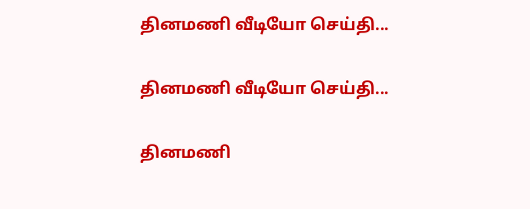தினமணி வீடியோ செய்தி...

தினமணி வீடியோ செய்தி...

தினமணி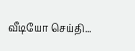வீடியோ செய்தி...